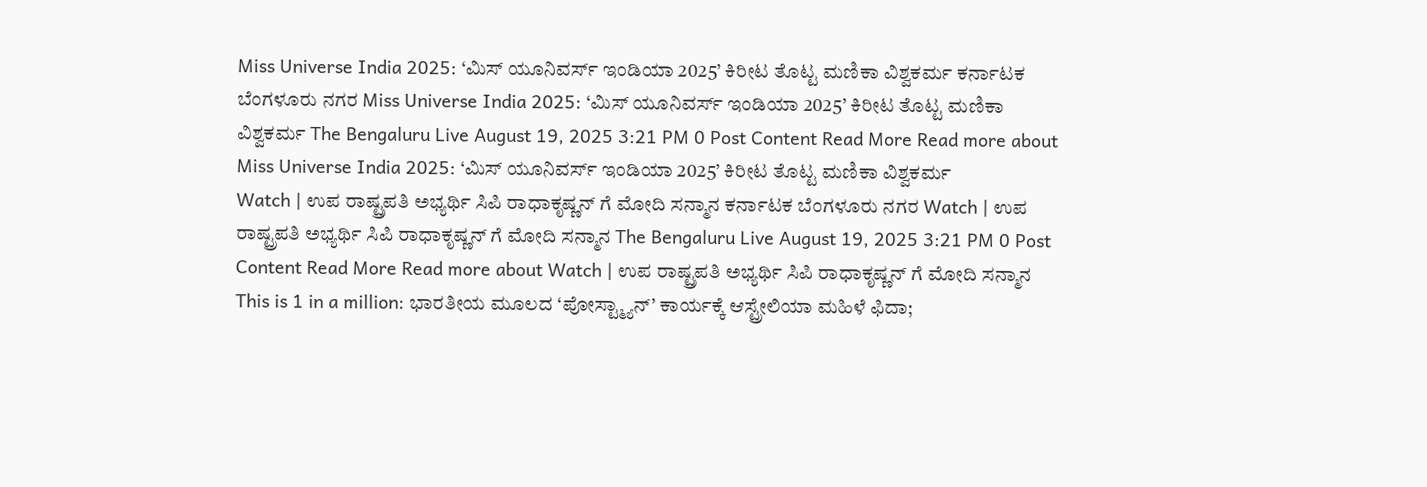Miss Universe India 2025: ‘ಮಿಸ್ ಯೂನಿವರ್ಸ್ ಇಂಡಿಯಾ 2025’ ಕಿರೀಟ ತೊಟ್ಟ ಮಣಿಕಾ ವಿಶ್ವಕರ್ಮ ಕರ್ನಾಟಕ ಬೆಂಗಳೂರು ನಗರ Miss Universe India 2025: ‘ಮಿಸ್ ಯೂನಿವರ್ಸ್ ಇಂಡಿಯಾ 2025’ ಕಿರೀಟ ತೊಟ್ಟ ಮಣಿಕಾ ವಿಶ್ವಕರ್ಮ The Bengaluru Live August 19, 2025 3:21 PM 0 Post Content Read More Read more about Miss Universe India 2025: ‘ಮಿಸ್ ಯೂನಿವರ್ಸ್ ಇಂಡಿಯಾ 2025’ ಕಿರೀಟ ತೊಟ್ಟ ಮಣಿಕಾ ವಿಶ್ವಕರ್ಮ
Watch | ಉಪ ರಾಷ್ಟ್ರಪತಿ ಅಭ್ಯರ್ಥಿ ಸಿಪಿ ರಾಧಾಕೃಷ್ಣನ್ ಗೆ ಮೋದಿ ಸನ್ಮಾನ ಕರ್ನಾಟಕ ಬೆಂಗಳೂರು ನಗರ Watch | ಉಪ ರಾಷ್ಟ್ರಪತಿ ಅಭ್ಯರ್ಥಿ ಸಿಪಿ ರಾಧಾಕೃಷ್ಣನ್ ಗೆ ಮೋದಿ ಸನ್ಮಾನ The Bengaluru Live August 19, 2025 3:21 PM 0 Post Content Read More Read more about Watch | ಉಪ ರಾಷ್ಟ್ರಪತಿ ಅಭ್ಯರ್ಥಿ ಸಿಪಿ ರಾಧಾಕೃಷ್ಣನ್ ಗೆ ಮೋದಿ ಸನ್ಮಾನ
This is 1 in a million: ಭಾರತೀಯ ಮೂಲದ ‘ಪೋಸ್ಟ್ಮ್ಯಾನ್’ ಕಾರ್ಯಕ್ಕೆ ಆಸ್ಟ್ರೇಲಿಯಾ ಮಹಿಳೆ ಫಿದಾ;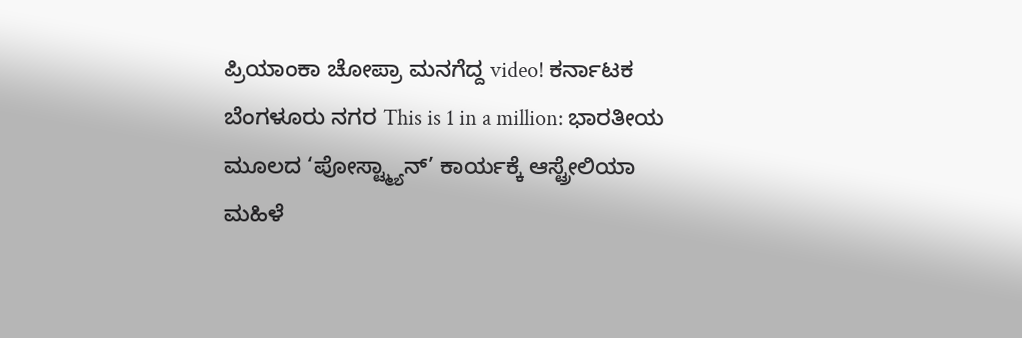ಪ್ರಿಯಾಂಕಾ ಚೋಪ್ರಾ ಮನಗೆದ್ದ video! ಕರ್ನಾಟಕ ಬೆಂಗಳೂರು ನಗರ This is 1 in a million: ಭಾರತೀಯ ಮೂಲದ ‘ಪೋಸ್ಟ್ಮ್ಯಾನ್’ ಕಾರ್ಯಕ್ಕೆ ಆಸ್ಟ್ರೇಲಿಯಾ ಮಹಿಳೆ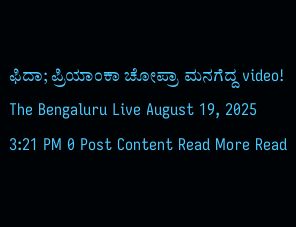ಫಿದಾ; ಪ್ರಿಯಾಂಕಾ ಚೋಪ್ರಾ ಮನಗೆದ್ದ video! The Bengaluru Live August 19, 2025 3:21 PM 0 Post Content Read More Read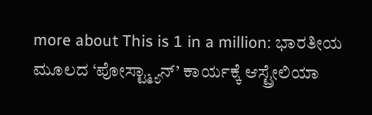more about This is 1 in a million: ಭಾರತೀಯ ಮೂಲದ ‘ಪೋಸ್ಟ್ಮ್ಯಾನ್’ ಕಾರ್ಯಕ್ಕೆ ಆಸ್ಟ್ರೇಲಿಯಾ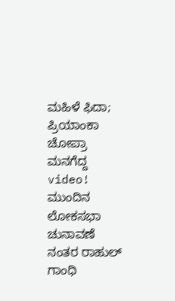ಮಹಿಳೆ ಫಿದಾ; ಪ್ರಿಯಾಂಕಾ ಚೋಪ್ರಾ ಮನಗೆದ್ದ video!
ಮುಂದಿನ ಲೋಕಸಭಾ ಚುನಾವಣೆ ನಂತರ ರಾಹುಲ್ ಗಾಂಧಿ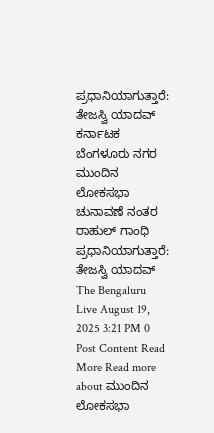ಪ್ರಧಾನಿಯಾಗುತ್ತಾರೆ: ತೇಜಸ್ವಿ ಯಾದವ್ ಕರ್ನಾಟಕ ಬೆಂಗಳೂರು ನಗರ ಮುಂದಿನ ಲೋಕಸಭಾ ಚುನಾವಣೆ ನಂತರ ರಾಹುಲ್ ಗಾಂಧಿ ಪ್ರಧಾನಿಯಾಗುತ್ತಾರೆ: ತೇಜಸ್ವಿ ಯಾದವ್ The Bengaluru Live August 19, 2025 3:21 PM 0 Post Content Read More Read more about ಮುಂದಿನ ಲೋಕಸಭಾ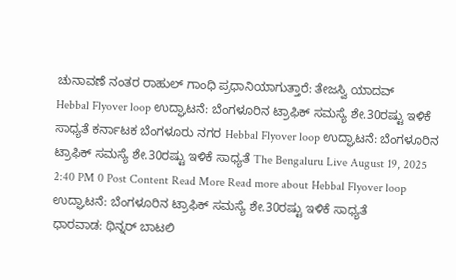ಚುನಾವಣೆ ನಂತರ ರಾಹುಲ್ ಗಾಂಧಿ ಪ್ರಧಾನಿಯಾಗುತ್ತಾರೆ: ತೇಜಸ್ವಿ ಯಾದವ್
Hebbal Flyover loop ಉದ್ಘಾಟನೆ: ಬೆಂಗಳೂರಿನ ಟ್ರಾಫಿಕ್ ಸಮಸ್ಯೆ ಶೇ.30ರಷ್ಟು ಇಳಿಕೆ ಸಾಧ್ಯತೆ ಕರ್ನಾಟಕ ಬೆಂಗಳೂರು ನಗರ Hebbal Flyover loop ಉದ್ಘಾಟನೆ: ಬೆಂಗಳೂರಿನ ಟ್ರಾಫಿಕ್ ಸಮಸ್ಯೆ ಶೇ.30ರಷ್ಟು ಇಳಿಕೆ ಸಾಧ್ಯತೆ The Bengaluru Live August 19, 2025 2:40 PM 0 Post Content Read More Read more about Hebbal Flyover loop ಉದ್ಘಾಟನೆ: ಬೆಂಗಳೂರಿನ ಟ್ರಾಫಿಕ್ ಸಮಸ್ಯೆ ಶೇ.30ರಷ್ಟು ಇಳಿಕೆ ಸಾಧ್ಯತೆ
ಧಾರವಾಡ: ಥಿನ್ನರ್ ಬಾಟಲಿ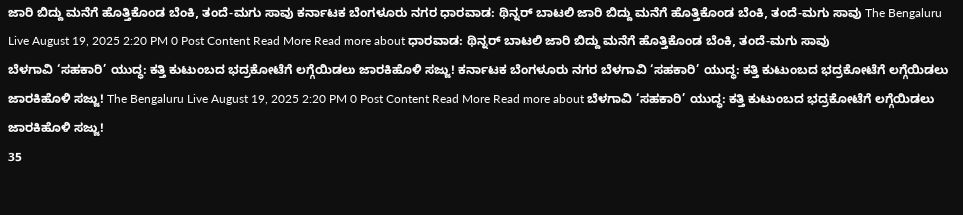ಜಾರಿ ಬಿದ್ದು ಮನೆಗೆ ಹೊತ್ತಿಕೊಂಡ ಬೆಂಕಿ, ತಂದೆ-ಮಗು ಸಾವು ಕರ್ನಾಟಕ ಬೆಂಗಳೂರು ನಗರ ಧಾರವಾಡ: ಥಿನ್ನರ್ ಬಾಟಲಿ ಜಾರಿ ಬಿದ್ದು ಮನೆಗೆ ಹೊತ್ತಿಕೊಂಡ ಬೆಂಕಿ, ತಂದೆ-ಮಗು ಸಾವು The Bengaluru Live August 19, 2025 2:20 PM 0 Post Content Read More Read more about ಧಾರವಾಡ: ಥಿನ್ನರ್ ಬಾಟಲಿ ಜಾರಿ ಬಿದ್ದು ಮನೆಗೆ ಹೊತ್ತಿಕೊಂಡ ಬೆಂಕಿ, ತಂದೆ-ಮಗು ಸಾವು
ಬೆಳಗಾವಿ ‘ಸಹಕಾರಿ’ ಯುದ್ಧ: ಕತ್ತಿ ಕುಟುಂಬದ ಭದ್ರಕೋಟೆಗೆ ಲಗ್ಗೆಯಿಡಲು ಜಾರಕಿಹೊಳಿ ಸಜ್ಜು! ಕರ್ನಾಟಕ ಬೆಂಗಳೂರು ನಗರ ಬೆಳಗಾವಿ ‘ಸಹಕಾರಿ’ ಯುದ್ಧ: ಕತ್ತಿ ಕುಟುಂಬದ ಭದ್ರಕೋಟೆಗೆ ಲಗ್ಗೆಯಿಡಲು ಜಾರಕಿಹೊಳಿ ಸಜ್ಜು! The Bengaluru Live August 19, 2025 2:20 PM 0 Post Content Read More Read more about ಬೆಳಗಾವಿ ‘ಸಹಕಾರಿ’ ಯುದ್ಧ: ಕತ್ತಿ ಕುಟುಂಬದ ಭದ್ರಕೋಟೆಗೆ ಲಗ್ಗೆಯಿಡಲು ಜಾರಕಿಹೊಳಿ ಸಜ್ಜು!
35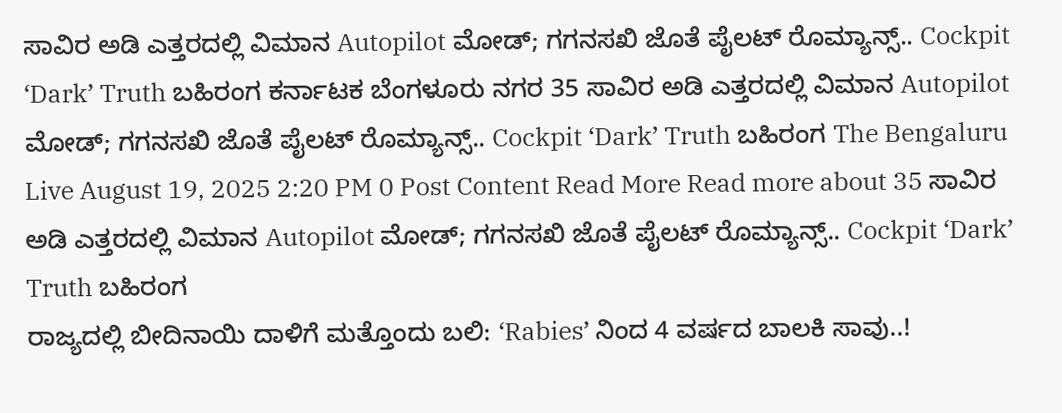ಸಾವಿರ ಅಡಿ ಎತ್ತರದಲ್ಲಿ ವಿಮಾನ Autopilot ಮೋಡ್; ಗಗನಸಖಿ ಜೊತೆ ಪೈಲಟ್ ರೊಮ್ಯಾನ್ಸ್.. Cockpit ‘Dark’ Truth ಬಹಿರಂಗ ಕರ್ನಾಟಕ ಬೆಂಗಳೂರು ನಗರ 35 ಸಾವಿರ ಅಡಿ ಎತ್ತರದಲ್ಲಿ ವಿಮಾನ Autopilot ಮೋಡ್; ಗಗನಸಖಿ ಜೊತೆ ಪೈಲಟ್ ರೊಮ್ಯಾನ್ಸ್.. Cockpit ‘Dark’ Truth ಬಹಿರಂಗ The Bengaluru Live August 19, 2025 2:20 PM 0 Post Content Read More Read more about 35 ಸಾವಿರ ಅಡಿ ಎತ್ತರದಲ್ಲಿ ವಿಮಾನ Autopilot ಮೋಡ್; ಗಗನಸಖಿ ಜೊತೆ ಪೈಲಟ್ ರೊಮ್ಯಾನ್ಸ್.. Cockpit ‘Dark’ Truth ಬಹಿರಂಗ
ರಾಜ್ಯದಲ್ಲಿ ಬೀದಿನಾಯಿ ದಾಳಿಗೆ ಮತ್ತೊಂದು ಬಲಿ: ‘Rabies’ ನಿಂದ 4 ವರ್ಷದ ಬಾಲಕಿ ಸಾವು..!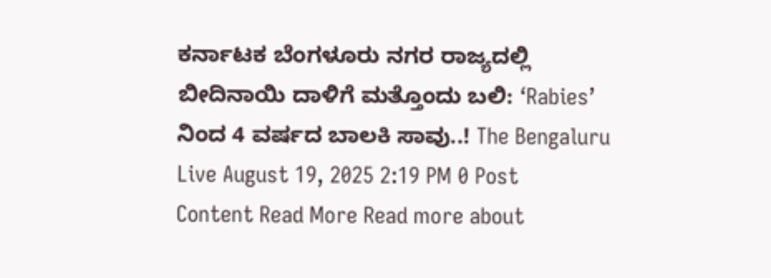ಕರ್ನಾಟಕ ಬೆಂಗಳೂರು ನಗರ ರಾಜ್ಯದಲ್ಲಿ ಬೀದಿನಾಯಿ ದಾಳಿಗೆ ಮತ್ತೊಂದು ಬಲಿ: ‘Rabies’ ನಿಂದ 4 ವರ್ಷದ ಬಾಲಕಿ ಸಾವು..! The Bengaluru Live August 19, 2025 2:19 PM 0 Post Content Read More Read more about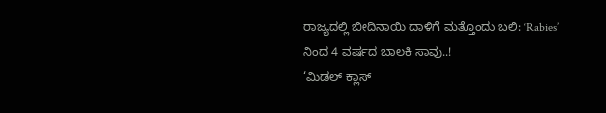ರಾಜ್ಯದಲ್ಲಿ ಬೀದಿನಾಯಿ ದಾಳಿಗೆ ಮತ್ತೊಂದು ಬಲಿ: ‘Rabies’ ನಿಂದ 4 ವರ್ಷದ ಬಾಲಕಿ ಸಾವು..!
‘ಮಿಡಲ್ ಕ್ಲಾಸ್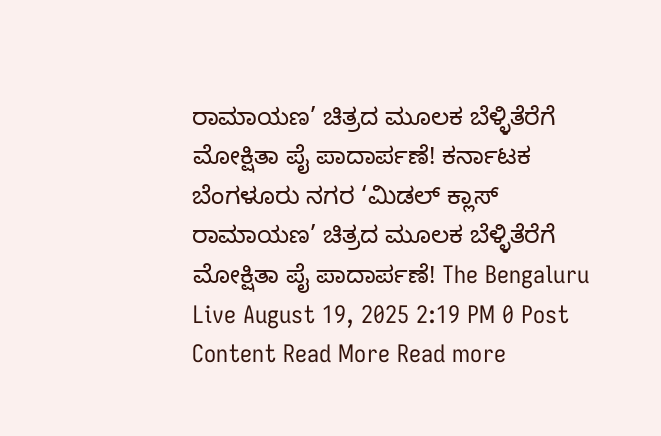ರಾಮಾಯಣ’ ಚಿತ್ರದ ಮೂಲಕ ಬೆಳ್ಳಿತೆರೆಗೆ ಮೋಕ್ಷಿತಾ ಪೈ ಪಾದಾರ್ಪಣೆ! ಕರ್ನಾಟಕ ಬೆಂಗಳೂರು ನಗರ ‘ಮಿಡಲ್ ಕ್ಲಾಸ್ ರಾಮಾಯಣ’ ಚಿತ್ರದ ಮೂಲಕ ಬೆಳ್ಳಿತೆರೆಗೆ ಮೋಕ್ಷಿತಾ ಪೈ ಪಾದಾರ್ಪಣೆ! The Bengaluru Live August 19, 2025 2:19 PM 0 Post Content Read More Read more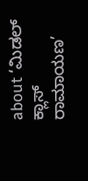about ‘ಮಿಡಲ್ ಕ್ಲಾಸ್ ರಾಮಾಯಣ’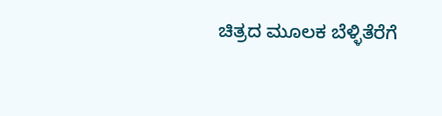ಚಿತ್ರದ ಮೂಲಕ ಬೆಳ್ಳಿತೆರೆಗೆ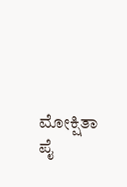ಮೋಕ್ಷಿತಾ ಪೈ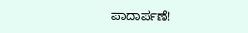ಪಾದಾರ್ಪಣೆ!